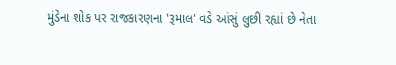મુંડેના શોક પર રાજકારણના 'રૂમાલ' વડે આંસું લુછી રહ્યાં છે નેતા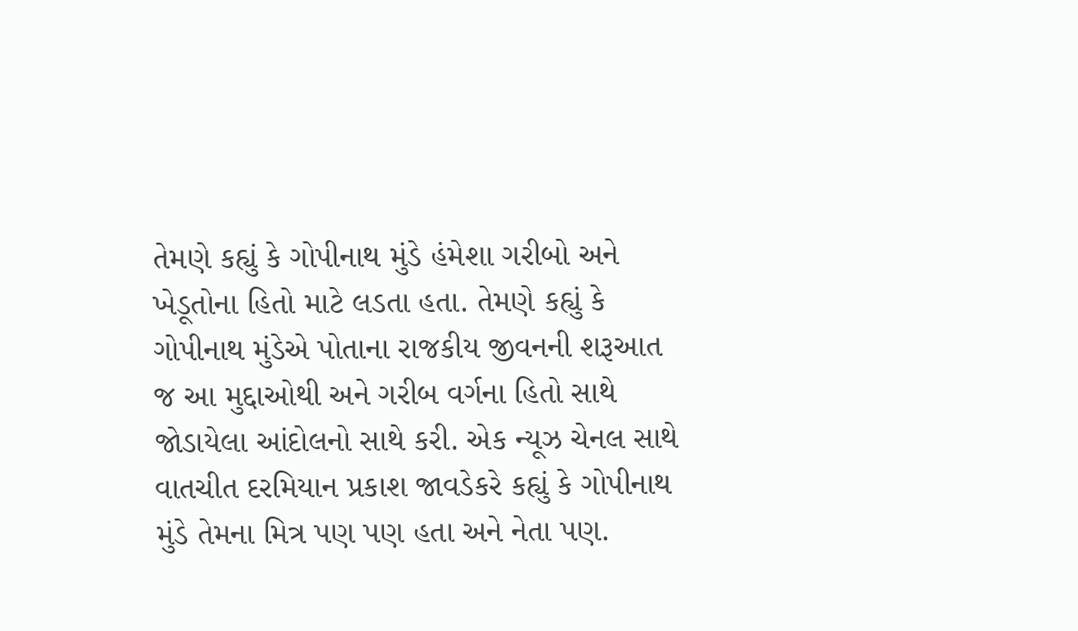તેમણે કહ્યું કે ગોપીનાથ મુંડે હંમેશા ગરીબો અને ખેડૂતોના હિતો માટે લડતા હતા. તેમણે કહ્યું કે ગોપીનાથ મુંડેએ પોતાના રાજકીય જીવનની શરૂઆત જ આ મુદ્દાઓથી અને ગરીબ વર્ગના હિતો સાથે જોડાયેલા આંદોલનો સાથે કરી. એક ન્યૂઝ ચેનલ સાથે વાતચીત દરમિયાન પ્રકાશ જાવડેકરે કહ્યું કે ગોપીનાથ મુંડે તેમના મિત્ર પણ પણ હતા અને નેતા પણ.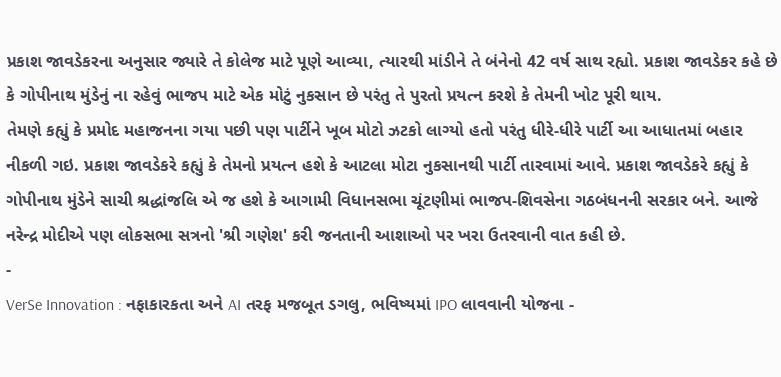પ્રકાશ જાવડેકરના અનુસાર જ્યારે તે કોલેજ માટે પૂણે આવ્યા, ત્યારથી માંડીને તે બંનેનો 42 વર્ષ સાથ રહ્યો. પ્રકાશ જાવડેકર કહે છે કે ગોપીનાથ મુંડેનું ના રહેવું ભાજપ માટે એક મોટું નુકસાન છે પરંતુ તે પુરતો પ્રયત્ન કરશે કે તેમની ખોટ પૂરી થાય.
તેમણે કહ્યું કે પ્રમોદ મહાજનના ગયા પછી પણ પાર્ટીને ખૂબ મોટો ઝટકો લાગ્યો હતો પરંતુ ધીરે-ધીરે પાર્ટી આ આધાતમાં બહાર નીકળી ગઇ. પ્રકાશ જાવડેકરે કહ્યું કે તેમનો પ્રયત્ન હશે કે આટલા મોટા નુકસાનથી પાર્ટી તારવામાં આવે. પ્રકાશ જાવડેકરે કહ્યું કે ગોપીનાથ મુંડેને સાચી શ્રદ્ધાંજલિ એ જ હશે કે આગામી વિધાનસભા ચૂંટણીમાં ભાજપ-શિવસેના ગઠબંધનની સરકાર બને. આજે નરેન્દ્ર મોદીએ પણ લોકસભા સત્રનો 'શ્રી ગણેશ' કરી જનતાની આશાઓ પર ખરા ઉતરવાની વાત કહી છે.
-
VerSe Innovation : નફાકારકતા અને AI તરફ મજબૂત ડગલુ, ભવિષ્યમાં IPO લાવવાની યોજના -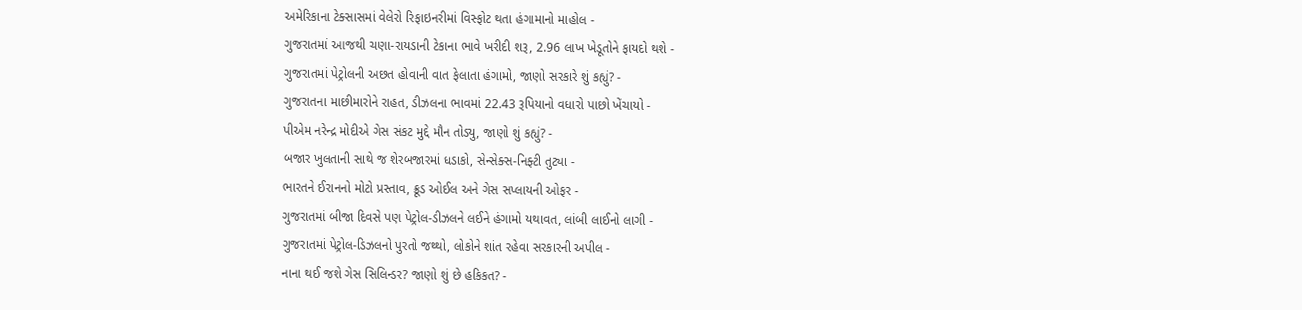અમેરિકાના ટેક્સાસમાં વેલેરો રિફાઇનરીમાં વિસ્ફોટ થતા હંગામાનો માહોલ -
ગુજરાતમાં આજથી ચણા-રાયડાની ટેકાના ભાવે ખરીદી શરૂ, 2.96 લાખ ખેડૂતોને ફાયદો થશે -
ગુજરાતમાં પેટ્રોલની અછત હોવાની વાત ફેલાતા હંગામો, જાણો સરકારે શું કહ્યું? -
ગુજરાતના માછીમારોને રાહત, ડીઝલના ભાવમાં 22.43 રૂપિયાનો વધારો પાછો ખેંચાયો -
પીએમ નરેન્દ્ર મોદીએ ગેસ સંકટ મુદ્દે મૌન તોડ્યુ, જાણો શું કહ્યું? -
બજાર ખુલતાની સાથે જ શેરબજારમાં ધડાકો, સેન્સેક્સ-નિફ્ટી તુટ્યા -
ભારતને ઈરાનનો મોટો પ્રસ્તાવ, ક્રૂડ ઓઈલ અને ગેસ સપ્લાયની ઓફર -
ગુજરાતમાં બીજા દિવસે પણ પેટ્રોલ-ડીઝલને લઈને હંગામો યથાવત, લાંબી લાઈનો લાગી -
ગુજરાતમાં પેટ્રોલ-ડિઝલનો પુરતો જથ્થો, લોકોને શાંત રહેવા સરકારની અપીલ -
નાના થઈ જશે ગેસ સિલિન્ડર? જાણો શું છે હકિકત? -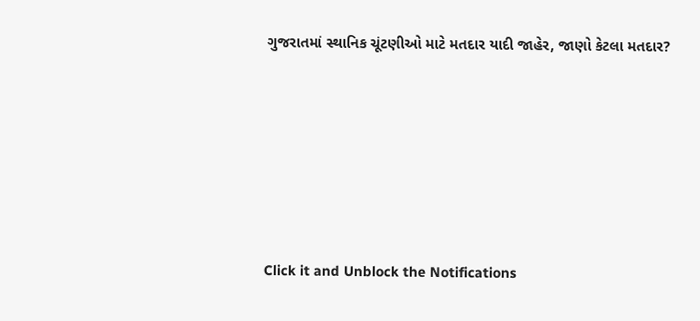ગુજરાતમાં સ્થાનિક ચૂંટણીઓ માટે મતદાર યાદી જાહેર, જાણો કેટલા મતદાર?






Click it and Unblock the Notifications